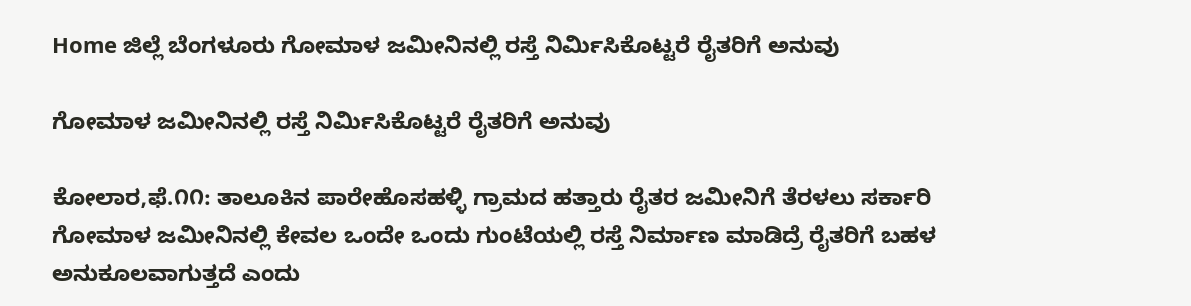Home ಜಿಲ್ಲೆ ಬೆಂಗಳೂರು ಗೋಮಾಳ ಜಮೀನಿನಲ್ಲಿ ರಸ್ತೆ ನಿರ್ಮಿಸಿಕೊಟ್ಟರೆ ರೈತರಿಗೆ ಅನುವು

ಗೋಮಾಳ ಜಮೀನಿನಲ್ಲಿ ರಸ್ತೆ ನಿರ್ಮಿಸಿಕೊಟ್ಟರೆ ರೈತರಿಗೆ ಅನುವು

ಕೋಲಾರ,ಫೆ.೧೧: ತಾಲೂಕಿನ ಪಾರೇಹೊಸಹಳ್ಳಿ ಗ್ರಾಮದ ಹತ್ತಾರು ರೈತರ ಜಮೀನಿಗೆ ತೆರಳಲು ಸರ್ಕಾರಿ ಗೋಮಾಳ ಜಮೀನಿನಲ್ಲಿ ಕೇವಲ ಒಂದೇ ಒಂದು ಗುಂಟೆಯಲ್ಲಿ ರಸ್ತೆ ನಿರ್ಮಾಣ ಮಾಡಿದ್ರೆ ರೈತರಿಗೆ ಬಹಳ ಅನುಕೂಲವಾಗುತ್ತದೆ ಎಂದು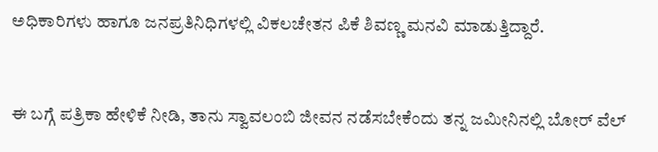ಅಧಿಕಾರಿಗಳು ಹಾಗೂ ಜನಪ್ರತಿನಿಧಿಗಳಲ್ಲಿ ವಿಕಲಚೇತನ ಪಿಕೆ ಶಿವಣ್ಣ ಮನವಿ ಮಾಡುತ್ತಿದ್ದಾರೆ.


ಈ ಬಗ್ಗೆ ಪತ್ರಿಕಾ ಹೇಳಿಕೆ ನೀಡಿ, ತಾನು ಸ್ವಾವಲಂಬಿ ಜೀವನ ನಡೆಸಬೇಕೆಂದು ತನ್ನ ಜಮೀನಿನಲ್ಲಿ ಬೋರ್ ವೆಲ್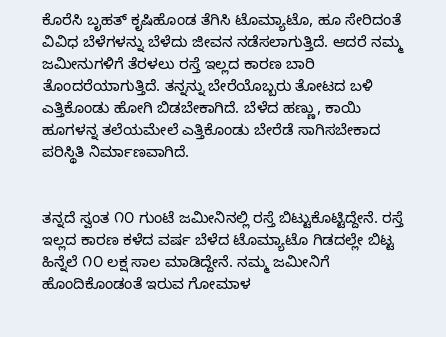ಕೊರೆಸಿ ಬೃಹತ್ ಕೃಷಿಹೊಂಡ ತೆಗಿಸಿ ಟೊಮ್ಯಾಟೊ, ಹೂ ಸೇರಿದಂತೆ ವಿವಿಧ ಬೆಳೆಗಳನ್ನು ಬೆಳೆದು ಜೀವನ ನಡೆಸಲಾಗುತ್ತಿದೆ. ಆದರೆ ನಮ್ಮ ಜಮೀನುಗಳಿಗೆ ತೆರಳಲು ರಸ್ತೆ ಇಲ್ಲದ ಕಾರಣ ಬಾರಿ ತೊಂದರೆಯಾಗುತ್ತಿದೆ. ತನ್ನನ್ನು ಬೇರೆಯೊಬ್ಬರು ತೋಟದ ಬಳಿ ಎತ್ತಿಕೊಂಡು ಹೋಗಿ ಬಿಡಬೇಕಾಗಿದೆ. ಬೆಳೆದ ಹಣ್ಣು, ಕಾಯಿ ಹೂಗಳನ್ನ ತಲೆಯಮೇಲೆ ಎತ್ತಿಕೊಂಡು ಬೇರೆಡೆ ಸಾಗಿಸಬೇಕಾದ ಪರಿಸ್ಥಿತಿ ನಿರ್ಮಾಣವಾಗಿದೆ.


ತನ್ನದೆ ಸ್ವಂತ ೧೦ ಗುಂಟೆ ಜಮೀನಿನಲ್ಲಿ ರಸ್ತೆ ಬಿಟ್ಟುಕೊಟ್ಟಿದ್ದೇನೆ. ರಸ್ತೆ ಇಲ್ಲದ ಕಾರಣ ಕಳೆದ ವರ್ಷ ಬೆಳೆದ ಟೊಮ್ಯಾಟೊ ಗಿಡದಲ್ಲೇ ಬಿಟ್ಟ ಹಿನ್ನೆಲೆ ೧೦ ಲಕ್ಷ ಸಾಲ ಮಾಡಿದ್ದೇನೆ. ನಮ್ಮ ಜಮೀನಿಗೆ ಹೊಂದಿಕೊಂಡಂತೆ ಇರುವ ಗೋಮಾಳ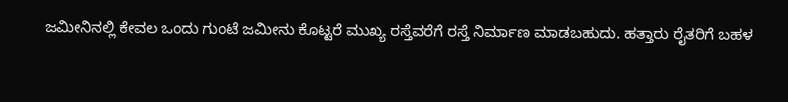ಜಮೀನಿನಲ್ಲಿ ಕೇವಲ ಒಂದು ಗುಂಟೆ ಜಮೀನು ಕೊಟ್ಟರೆ ಮುಖ್ಯ ರಸ್ತೆವರೆಗೆ ರಸ್ತೆ ನಿರ್ಮಾಣ ಮಾಡಬಹುದು. ಹತ್ತಾರು ರೈತರಿಗೆ ಬಹಳ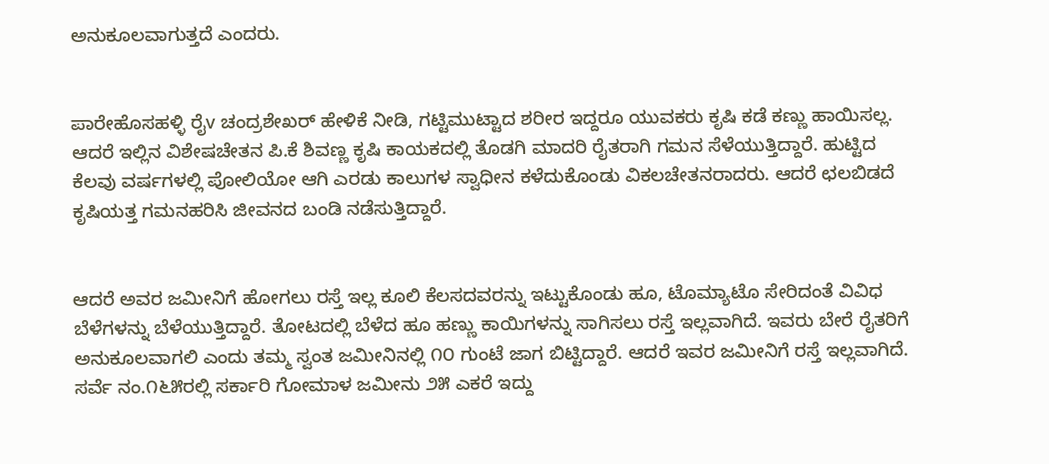ಅನುಕೂಲವಾಗುತ್ತದೆ ಎಂದರು.


ಪಾರೇಹೊಸಹಳ್ಳಿ ರೈv ಚಂದ್ರಶೇಖರ್ ಹೇಳಿಕೆ ನೀಡಿ, ಗಟ್ಟಿಮುಟ್ಟಾದ ಶರೀರ ಇದ್ದರೂ ಯುವಕರು ಕೃಷಿ ಕಡೆ ಕಣ್ಣು ಹಾಯಿಸಲ್ಲ. ಆದರೆ ಇಲ್ಲಿನ ವಿಶೇಷಚೇತನ ಪಿ.ಕೆ ಶಿವಣ್ಣ ಕೃಷಿ ಕಾಯಕದಲ್ಲಿ ತೊಡಗಿ ಮಾದರಿ ರೈತರಾಗಿ ಗಮನ ಸೆಳೆಯುತ್ತಿದ್ದಾರೆ. ಹುಟ್ಟಿದ ಕೆಲವು ವರ್ಷಗಳಲ್ಲಿ ಪೋಲಿಯೋ ಆಗಿ ಎರಡು ಕಾಲುಗಳ ಸ್ವಾಧೀನ ಕಳೆದುಕೊಂಡು ವಿಕಲಚೇತನರಾದರು. ಆದರೆ ಛಲಬಿಡದೆ ಕೃಷಿಯತ್ತ ಗಮನಹರಿಸಿ ಜೀವನದ ಬಂಡಿ ನಡೆಸುತ್ತಿದ್ದಾರೆ.


ಆದರೆ ಅವರ ಜಮೀನಿಗೆ ಹೋಗಲು ರಸ್ತೆ ಇಲ್ಲ ಕೂಲಿ ಕೆಲಸದವರನ್ನು ಇಟ್ಟುಕೊಂಡು ಹೂ, ಟೊಮ್ಯಾಟೊ ಸೇರಿದಂತೆ ವಿವಿಧ ಬೆಳೆಗಳನ್ನು ಬೆಳೆಯುತ್ತಿದ್ದಾರೆ. ತೋಟದಲ್ಲಿ ಬೆಳೆದ ಹೂ ಹಣ್ಣು ಕಾಯಿಗಳನ್ನು ಸಾಗಿಸಲು ರಸ್ತೆ ಇಲ್ಲವಾಗಿದೆ. ಇವರು ಬೇರೆ ರೈತರಿಗೆ ಅನುಕೂಲವಾಗಲಿ ಎಂದು ತಮ್ಮ ಸ್ವಂತ ಜಮೀನಿನಲ್ಲಿ ೧೦ ಗುಂಟೆ ಜಾಗ ಬಿಟ್ಟಿದ್ದಾರೆ. ಆದರೆ ಇವರ ಜಮೀನಿಗೆ ರಸ್ತೆ ಇಲ್ಲವಾಗಿದೆ. ಸರ್ವೆ ನಂ.೧೬೫ರಲ್ಲಿ ಸರ್ಕಾರಿ ಗೋಮಾಳ ಜಮೀನು ೨೫ ಎಕರೆ ಇದ್ದು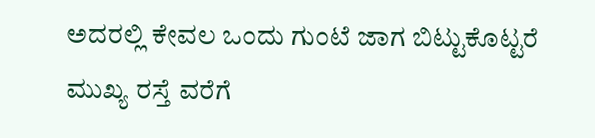ಅದರಲ್ಲಿ ಕೇವಲ ಒಂದು ಗುಂಟೆ ಜಾಗ ಬಿಟ್ಟುಕೊಟ್ಟರೆ ಮುಖ್ಯ ರಸ್ತೆ ವರೆಗೆ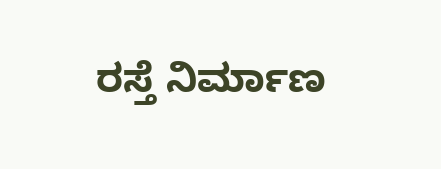ರಸ್ತೆ ನಿರ್ಮಾಣ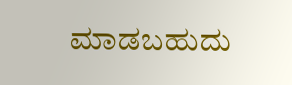ಮಾಡಬಹುದು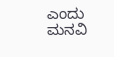ಎಂದು ಮನವಿ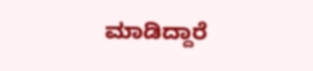ಮಾಡಿದ್ದಾರೆ